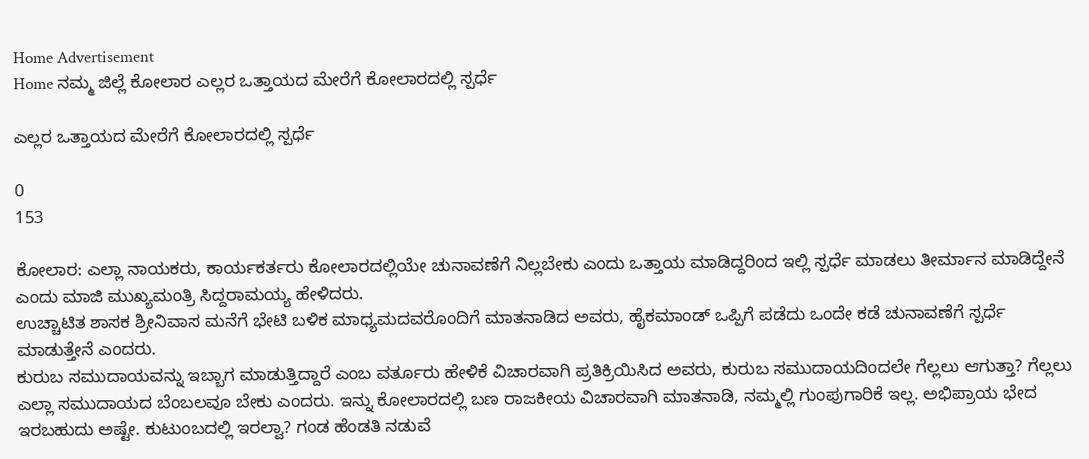Home Advertisement
Home ನಮ್ಮ ಜಿಲ್ಲೆ ಕೋಲಾರ ಎಲ್ಲರ ಒತ್ತಾಯದ ಮೇರೆಗೆ ಕೋಲಾರದಲ್ಲಿ ಸ್ಪರ್ಧೆ

ಎಲ್ಲರ ಒತ್ತಾಯದ ಮೇರೆಗೆ ಕೋಲಾರದಲ್ಲಿ ಸ್ಪರ್ಧೆ

0
153

ಕೋಲಾರ: ಎಲ್ಲಾ ನಾಯಕರು, ಕಾರ್ಯಕರ್ತರು ಕೋಲಾರದಲ್ಲಿಯೇ ಚುನಾವಣೆಗೆ ನಿಲ್ಲಬೇಕು ಎಂದು ಒತ್ತಾಯ ಮಾಡಿದ್ದರಿಂದ ಇಲ್ಲಿ ಸ್ಪರ್ಧೆ ಮಾಡಲು ತೀರ್ಮಾನ ಮಾಡಿದ್ದೇನೆ ಎಂದು ಮಾಜಿ ಮುಖ್ಯಮಂತ್ರಿ ಸಿದ್ದರಾಮಯ್ಯ ಹೇಳಿದರು.
ಉಚ್ಚಾಟಿತ ಶಾಸಕ ಶ್ರೀನಿವಾಸ ಮನೆಗೆ ಭೇಟಿ ಬಳಿಕ ಮಾಧ್ಯಮದವರೊಂದಿಗೆ ಮಾತನಾಡಿದ ಅವರು, ಹೈಕಮಾಂಡ್ ‌ಒಪ್ಪಿಗೆ ಪಡೆದು ಒಂದೇ ಕಡೆ ಚುನಾವಣೆಗೆ ಸ್ಪರ್ಧೆ ಮಾಡುತ್ತೇನೆ ಎಂದರು.
ಕುರುಬ ಸಮುದಾಯವನ್ನು ಇಬ್ಬಾಗ ಮಾಡುತ್ತಿದ್ದಾರೆ ಎಂಬ ವರ್ತೂರು ಹೇಳಿಕೆ ವಿಚಾರ‌ವಾಗಿ ಪ್ರತಿಕ್ರಿಯಿಸಿದ ಅವರು, ಕುರುಬ ಸಮುದಾಯದಿಂದಲೇ‌ ಗೆಲ್ಲಲು ಆಗುತ್ತಾ? ಗೆಲ್ಲಲು ಎಲ್ಲಾ ಸಮುದಾಯದ ಬೆಂಬಲವೂ ಬೇಕು ಎಂದರು. ಇನ್ನು ಕೋಲಾರದಲ್ಲಿ‌ ಬಣ ರಾಜಕೀಯ ವಿಚಾರವಾಗಿ ಮಾತನಾಡಿ, ನಮ್ಮಲ್ಲಿ‌ ಗುಂಪುಗಾರಿಕೆ‌ ಇಲ್ಲ. ಅಭಿಪ್ರಾಯ ಭೇದ ಇರಬಹುದು ಅಷ್ಟೇ. ಕುಟುಂಬದಲ್ಲಿ ಇರಲ್ವಾ? ಗಂಡ ಹೆಂಡತಿ ನಡುವೆ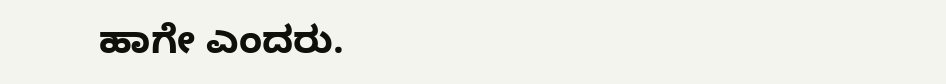ಹಾಗೇ ಎಂದರು.